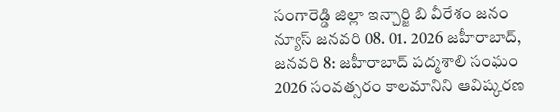సంగారెడ్డి జిల్లా ఇన్చార్జి బి వీరేశం జనం న్యూస్ జనవరి 08. 01. 2026 జహీరాబాద్, జనవరి 8: జహీరాబాద్ పద్మశాలి సంఘం 2026 సంవత్సరం కాలమానిని ఆవిష్కరణ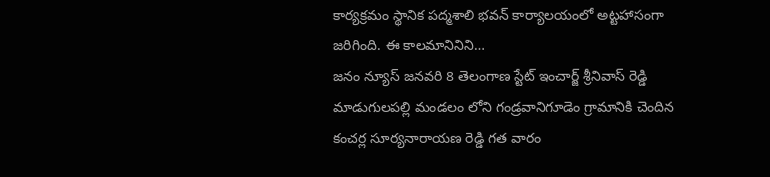కార్యక్రమం స్థానిక పద్మశాలి భవన్ కార్యాలయంలో అట్టహాసంగా జరిగింది. ఈ కాలమానినిని…
జనం న్యూస్ జనవరి 8 తెలంగాణ స్టేట్ ఇంచార్జ్ శ్రీనివాస్ రెడ్డి మాడుగులపల్లి మండలం లోని గండ్రవానిగూడెం గ్రామానికి చెందిన కంచర్ల సూర్యనారాయణ రెడ్డి గత వారం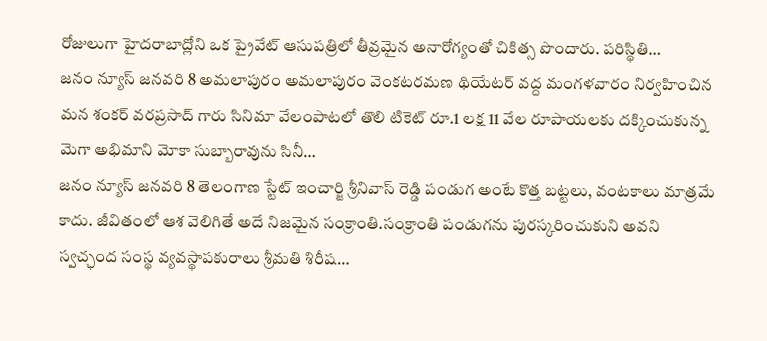రోజులుగా హైదరాబాద్లోని ఒక ప్రైవేట్ ఆసుపత్రిలో తీవ్రమైన అనారోగ్యంతో చికిత్స పొందారు. పరిస్థితి…
జనం న్యూస్ జనవరి 8 అమలాపురం అమలాపురం వెంకటరమణ థియేటర్ వద్ద మంగళవారం నిర్వహించిన మన శంకర్ వరప్రసాద్ గారు సినిమా వేలంపాటలో తొలి టికెట్ రూ.1 లక్ష 11 వేల రూపాయలకు దక్కించుకున్న మెగా అభిమాని మోకా సుబ్బారావును సినీ…
జనం న్యూస్ జనవరి 8 తెలంగాణ స్టేట్ ఇంచార్జి శ్రీనివాస్ రెడ్డి పండుగ అంటే కొత్త బట్టలు, వంటకాలు మాత్రమే కాదు. జీవితంలో ఆశ వెలిగితే అదే నిజమైన సంక్రాంతి.సంక్రాంతి పండుగను పురస్కరించుకుని అవని స్వచ్ఛంద సంస్థ వ్యవస్థాపకురాలు శ్రీమతి శిరీష…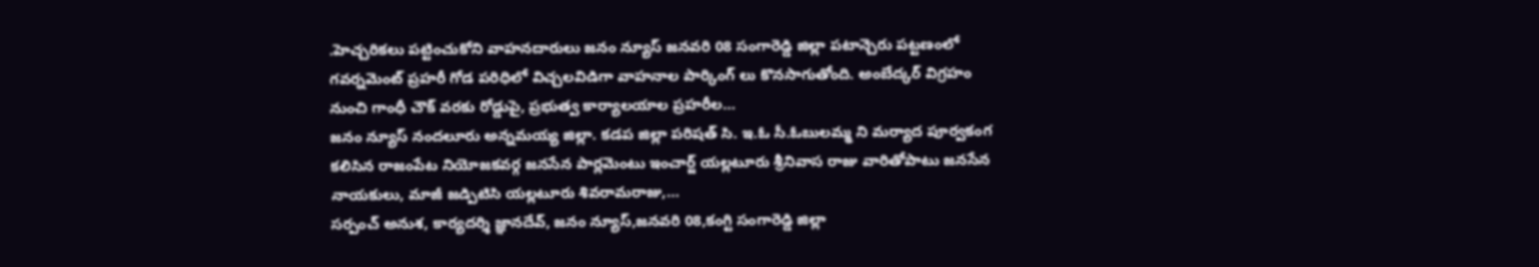.హెచ్చరికలు పట్టించుకోని వాహనదారులు జనం న్యూస్ జనవరి 08 సంగారెడ్డి జిల్లా పటాన్చెరు పట్టణంలో గవర్నమెంట్ ప్రహరీ గోడ పరిధిలో విచ్చలవిడిగా వాహనాల పార్కింగ్ లు కొనసాగుతోంది. అంబేద్కర్ విగ్రహం నుంచి గాంధీ చౌక్ వరకు రోడ్డుపై, ప్రభుత్వ కార్యాలయాల ప్రహరీల…
జనం న్యూస్ నందలూరు అన్నమయ్య జిల్లా. కడప జిల్లా పరిషత్ సి. ఇ.ఓ సీ.ఓబులమ్మ ని మర్యాద పూర్వకంగ కలిసిన రాజంపేట నియోజకవర్గ జనసేన పార్లమెంటు ఇంచార్జ్ యల్లటూరు శ్రీనివాస రాజు వారితోపాటు జనసేన నాయకులు, మాజీ జడ్పిటిసి యల్లటూరు శివరామరాజు,…
సర్పంచ్ అనుశ, కార్యదర్శి జ్ఞానదేవ్, జనం న్యూస్,జనవరి 08,కంగ్టి సంగారెడ్డి జిల్లా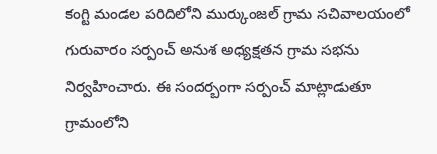కంగ్టి మండల పరిదిలోని ముర్కుంజల్ గ్రామ సచివాలయంలో గురువారం సర్పంచ్ అనుశ అధ్యక్షతన గ్రామ సభను నిర్వహించారు. ఈ సందర్బంగా సర్పంచ్ మాట్లాడుతూ గ్రామంలోని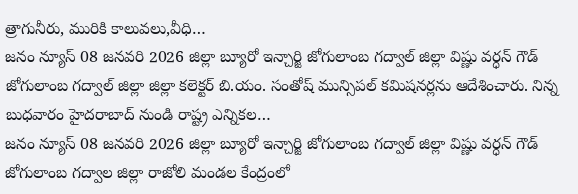త్రాగునీరు, మురికి కాలువలు,వీధి…
జనం న్యూస్ 08 జనవరి 2026 జిల్లా బ్యూరో ఇన్చార్జి జోగులాంబ గద్వాల్ జిల్లా విష్ణు వర్ధన్ గౌడ్ జోగులాంబ గద్వాల్ జిల్లా జిల్లా కలెక్టర్ బి.యం. సంతోష్ మున్సిపల్ కమిషనర్లను ఆదేశించారు. నిన్న బుధవారం హైదరాబాద్ నుండి రాష్ట్ర ఎన్నికల…
జనం న్యూస్ 08 జనవరి 2026 జిల్లా బ్యూరో ఇన్చార్జి జోగులాంబ గద్వాల్ జిల్లా విష్ణు వర్ధన్ గౌడ్ జోగులాంబ గద్వాల జిల్లా రాజోలి మండల కేంద్రంలో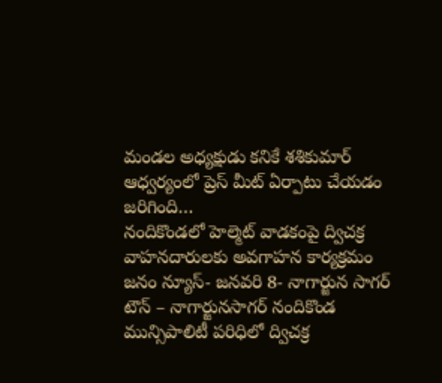మండల అధ్యక్షుడు కనికే శశికుమార్ ఆధ్వర్యంలో ప్రెస్ మీట్ ఏర్పాటు చేయడం జరిగింది…
నందికొండలో హెల్మెట్ వాడకంపై ద్విచక్ర వాహనదారులకు అవగాహన కార్యక్రమం జనం న్యూస్- జనవరి 8- నాగార్జున సాగర్ టౌన్ – నాగార్జునసాగర్ నందికొండ మున్సిపాలిటీ పరిధిలో ద్విచక్ర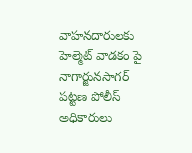వాహనదారులకు హెల్మెట్ వాడకం పై నాగార్జునసాగర్ పట్టణ పోలీస్ అధికారులు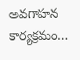అవగాహన కార్యక్రమం…